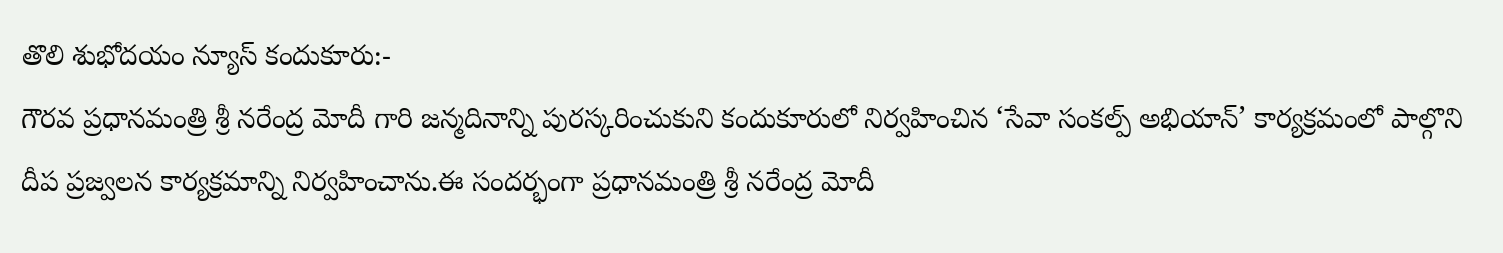తొలి శుభోదయం న్యూస్ కందుకూరు:-
గౌరవ ప్రధానమంత్రి శ్రీ నరేంద్ర మోదీ గారి జన్మదినాన్ని పురస్కరించుకుని కందుకూరులో నిర్వహించిన ‘సేవా సంకల్ప్ అభియాన్’ కార్యక్రమంలో పాల్గొని దీప ప్రజ్వలన కార్యక్రమాన్ని నిర్వహించాను.ఈ సందర్భంగా ప్రధానమంత్రి శ్రీ నరేంద్ర మోదీ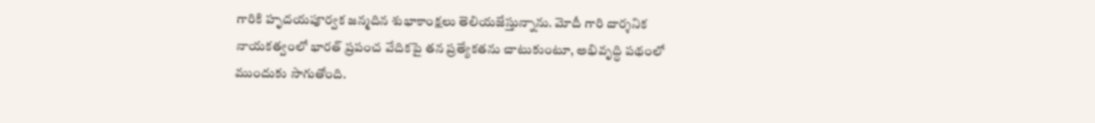గారికి హృదయపూర్వక జన్మదిన శుభాకాంక్షలు తెలియజేస్తున్నాను. మోదీ గారి దార్శనిక నాయకత్వంలో భారత్ ప్రపంచ వేదికపై తన ప్రత్యేకతను చాటుకుంటూ, అభివృద్ధి పథంలో ముందుకు సాగుతోంది.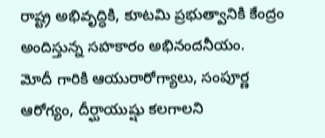రాష్ట్ర అభివృద్ధికి, కూటమి ప్రభుత్వానికి కేంద్రం అందిస్తున్న సహకారం అభినందనీయం.
మోదీ గారికి ఆయురారోగ్యాలు, సంపూర్ణ ఆరోగ్యం, దీర్ఘాయుష్షు కలగాలని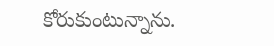కోరుకుంటున్నాను.